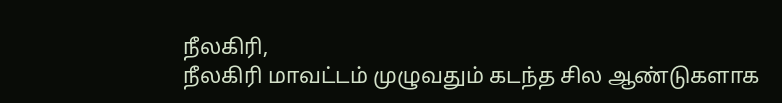நீலகிரி,
நீலகிரி மாவட்டம் முழுவதும் கடந்த சில ஆண்டுகளாக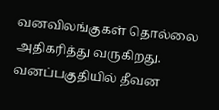வனவிலங்குகள் தொல்லை அதிகரித்து வருகிறது. வனப்பகுதியில் தீவன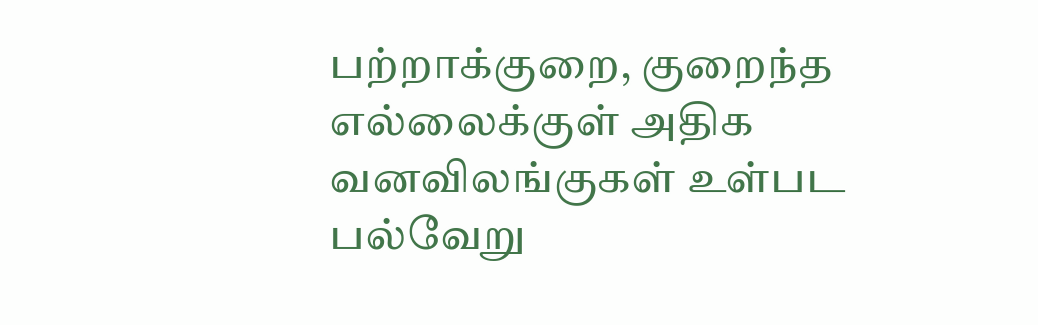பற்றாக்குறை, குறைந்த எல்லைக்குள் அதிக வனவிலங்குகள் உள்பட பல்வேறு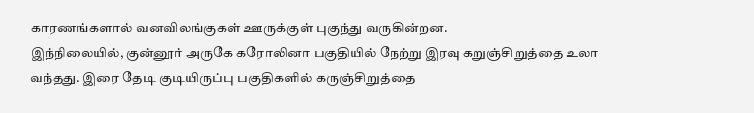காரணங்களால் வனவிலங்குகள் ஊருக்குள் புகுந்து வருகின்றன.
இந்நிலையில், குன்னூர் அருகே கரோலினா பகுதியில் நேற்று இரவு கறுஞ்சிறுத்தை உலா வந்தது. இரை தேடி குடியிருப்பு பகுதிகளில் கருஞ்சிறுத்தை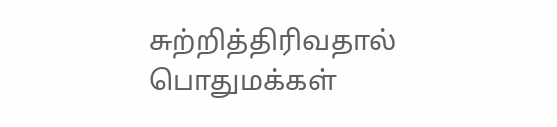சுற்றித்திரிவதால் பொதுமக்கள்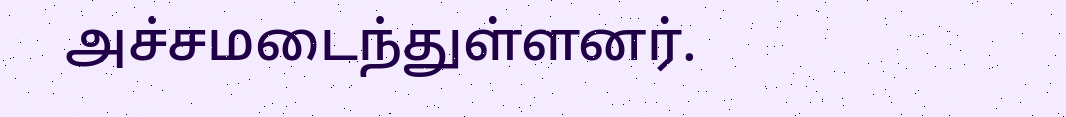அச்சமடைந்துள்ளனர்.